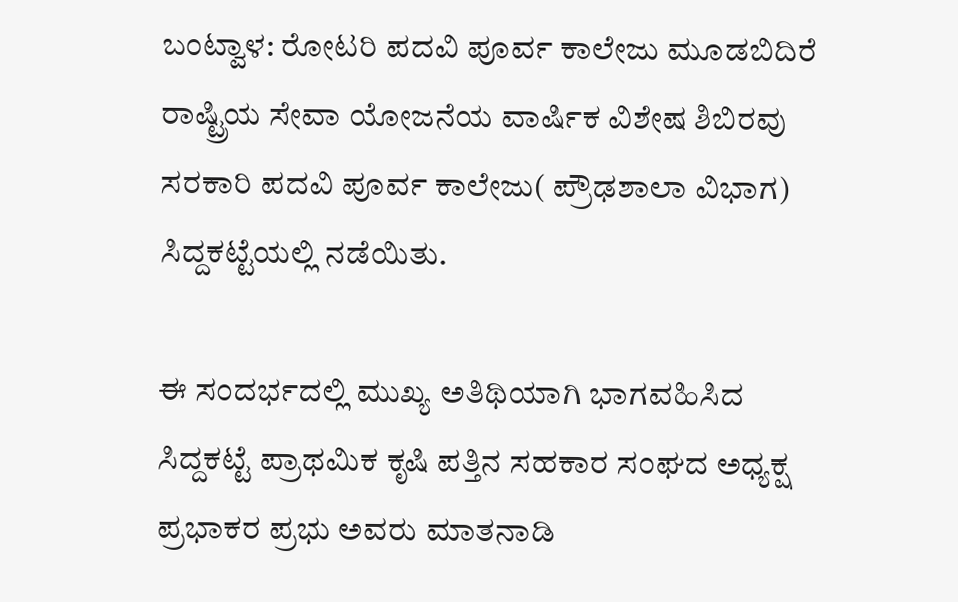ಬಂಟ್ವಾಳ: ರೋಟರಿ ಪದವಿ ಪೂರ್ವ ಕಾಲೇಜು ಮೂಡಬಿದಿರೆ ರಾಷ್ಟ್ರಿಯ ಸೇವಾ ಯೋಜನೆಯ ವಾರ್ಷಿಕ ವಿಶೇಷ ಶಿಬಿರವು ಸರಕಾರಿ ಪದವಿ ಪೂರ್ವ ಕಾಲೇಜು( ಪ್ರೌಢಶಾಲಾ ವಿಭಾಗ) ಸಿದ್ದಕಟ್ಟೆಯಲ್ಲಿ ನಡೆಯಿತು.

ಈ ಸಂದರ್ಭದಲ್ಲಿ ಮುಖ್ಯ ಅತಿಥಿಯಾಗಿ ಭಾಗವಹಿಸಿದ ಸಿದ್ದಕಟ್ಟೆ ಪ್ರಾಥಮಿಕ ಕೃಷಿ ಪತ್ತಿನ ಸಹಕಾರ ಸಂಘದ ಅಧ್ಯಕ್ಷ ಪ್ರಭಾಕರ ಪ್ರಭು ಅವರು ಮಾತನಾಡಿ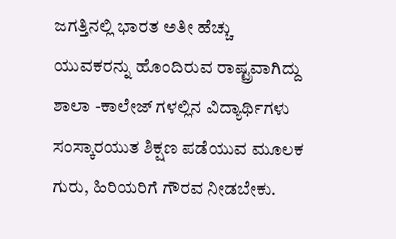ಜಗತ್ತಿನಲ್ಲಿ ಭಾರತ ಅತೀ ಹೆಚ್ಚು ಯುವಕರನ್ನು ಹೊಂದಿರುವ ರಾಷ್ಟ್ರವಾಗಿದ್ದು ಶಾಲಾ -ಕಾಲೇಜ್ ಗಳಲ್ಲಿನ ವಿದ್ಯಾರ್ಥಿಗಳು ಸಂಸ್ಕಾರಯುತ ಶಿಕ್ಷಣ ಪಡೆಯುವ ಮೂಲಕ ಗುರು, ಹಿರಿಯರಿಗೆ ಗೌರವ ನೀಡಬೇಕು.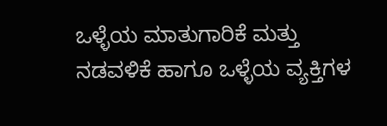ಒಳ್ಳೆಯ ಮಾತುಗಾರಿಕೆ ಮತ್ತು ನಡವಳಿಕೆ ಹಾಗೂ ಒಳ್ಳೆಯ ವ್ಯಕ್ತಿಗಳ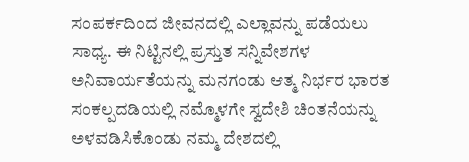ಸಂಪರ್ಕದಿಂದ ಜೀವನದಲ್ಲಿ ಎಲ್ಲಾವನ್ನು ಪಡೆಯಲು ಸಾಧ್ಯ. ಈ ನಿಟ್ಟಿನಲ್ಲಿ ಪ್ರಸ್ತುತ ಸನ್ನಿವೇಶಗಳ ಅನಿವಾರ್ಯತೆಯನ್ನು ಮನಗಂಡು ಆತ್ಮ ನಿರ್ಭರ ಭಾರತ ಸಂಕಲ್ಪದಡಿಯಲ್ಲಿ ನಮ್ಮೊಳಗೇ ಸ್ವದೇಶಿ ಚಿಂತನೆಯನ್ನು ಅಳವಡಿಸಿಕೊಂಡು ನಮ್ಮ ದೇಶದಲ್ಲಿ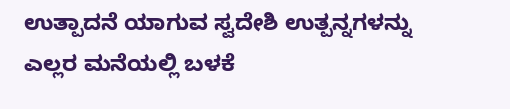ಉತ್ಪಾದನೆ ಯಾಗುವ ಸ್ವದೇಶಿ ಉತ್ಪನ್ನಗಳನ್ನು ಎಲ್ಲರ ಮನೆಯಲ್ಲಿ ಬಳಕೆ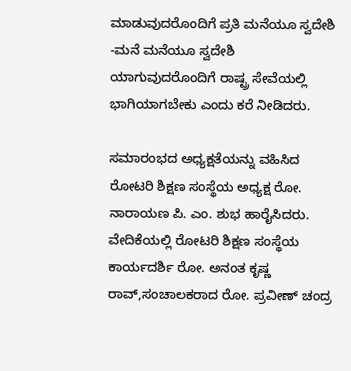ಮಾಡುವುದರೊಂದಿಗೆ ಪ್ರತಿ ಮನೆಯೂ ಸ್ವದೇಶಿ -ಮನೆ ಮನೆಯೂ ಸ್ವದೇಶಿ ಯಾಗುವುದರೊಂದಿಗೆ ರಾಷ್ಟ್ರ ಸೇವೆಯಲ್ಲಿ ಭಾಗಿಯಾಗಬೇಕು ಎಂದು ಕರೆ ನೀಡಿದರು.

ಸಮಾರಂಭದ ಅಧ್ಯಕ್ಷತೆಯನ್ನು ವಹಿಸಿದ ರೋಟರಿ ಶಿಕ್ಷಣ ಸಂಸ್ಥೆಯ ಅಧ್ಯಕ್ಷ ರೋ. ನಾರಾಯಣ ಪಿ. ಎಂ. ಶುಭ ಹಾರೈಸಿದರು.
ವೇದಿಕೆಯಲ್ಲಿ ರೋಟರಿ ಶಿಕ್ಷಣ ಸಂಸ್ಥೆಯ ಕಾರ್ಯದರ್ಶಿ ರೋ. ಅನಂತ ಕೃಷ್ಣ ರಾವ್,ಸಂಚಾಲಕರಾದ ರೋ. ಪ್ರವೀಣ್ ಚಂದ್ರ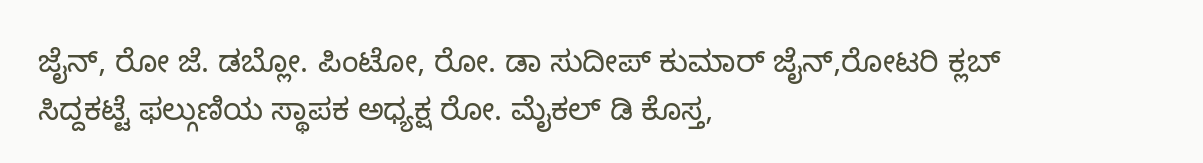ಜೈನ್, ರೋ ಜೆ. ಡಬ್ಲೋ. ಪಿಂಟೋ, ರೋ. ಡಾ ಸುದೀಪ್ ಕುಮಾರ್ ಜೈನ್,ರೋಟರಿ ಕ್ಲಬ್ ಸಿದ್ದಕಟ್ಟೆ ಫಲ್ಗುಣಿಯ ಸ್ಥಾಪಕ ಅಧ್ಯಕ್ಷ ರೋ. ಮೈಕಲ್ ಡಿ ಕೊಸ್ತ,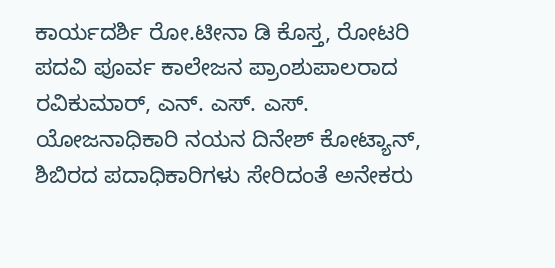ಕಾರ್ಯದರ್ಶಿ ರೋ.ಟೀನಾ ಡಿ ಕೊಸ್ತ, ರೋಟರಿ ಪದವಿ ಪೂರ್ವ ಕಾಲೇಜನ ಪ್ರಾಂಶುಪಾಲರಾದ ರವಿಕುಮಾರ್, ಎನ್. ಎಸ್. ಎಸ್. ಯೋಜನಾಧಿಕಾರಿ ನಯನ ದಿನೇಶ್ ಕೋಟ್ಯಾನ್, ಶಿಬಿರದ ಪದಾಧಿಕಾರಿಗಳು ಸೇರಿದಂತೆ ಅನೇಕರು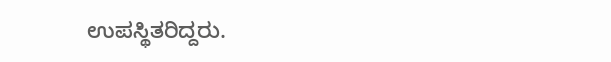ಉಪಸ್ಥಿತರಿದ್ದರು.